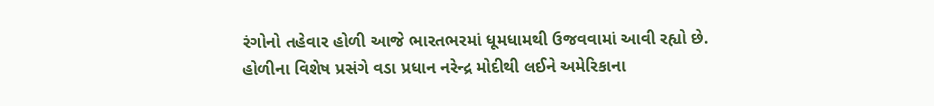રંગોનો તહેવાર હોળી આજે ભારતભરમાં ધૂમધામથી ઉજવવામાં આવી રહ્યો છે. હોળીના વિશેષ પ્રસંગે વડા પ્રધાન નરેન્દ્ર મોદીથી લઈને અમેરિકાના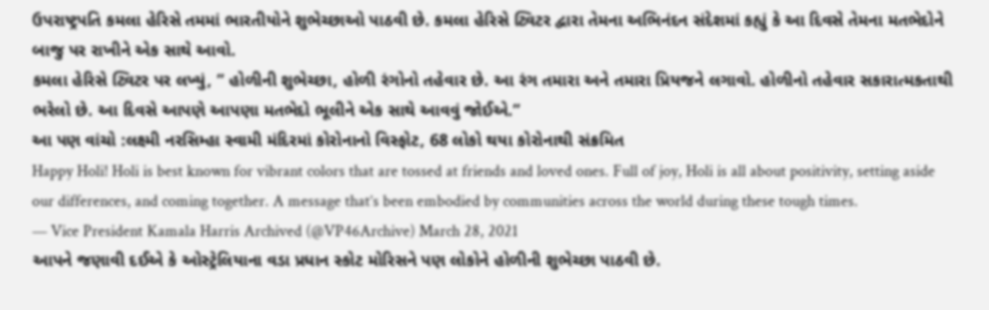ઉપરાષ્ટ્રપતિ કમલા હેરિસે તમમાં ભારતીયોને શુભેચ્છાઓ પાઠવી છે. કમલા હેરિસે ટ્વિટર દ્વારા તેમના અભિનંદન સંદેશમાં કહ્યું કે આ દિવસે તેમના મતભેદોને બાજુ પર રાખીને એક સાથે આવો.
કમલા હેરિસે ટ્વિટર પર લખ્યું, ” હોળીની શુભેચ્છા, હોળી રંગોનો તહેવાર છે. આ રંગ તમારા અને તમારા પ્રિયજને લગાવો. હોળીનો તહેવાર સકારાત્મકતાથી ભરેલો છે. આ દિવસે આપણે આપણા મતભેદો ભૂલીને એક સાથે આવવું જોઈએ.”
આ પણ વાંચો :લક્ષ્મી નરસિમ્હા સ્વામી મંદિરમાં કોરોનાનો વિસ્ફોટ, 68 લોકો થયા કોરોનાથી સંક્રમિત
Happy Holi! Holi is best known for vibrant colors that are tossed at friends and loved ones. Full of joy, Holi is all about positivity, setting aside our differences, and coming together. A message that’s been embodied by communities across the world during these tough times.
— Vice President Kamala Harris Archived (@VP46Archive) March 28, 2021
આપને જણાવી દઈએ કે ઓસ્ટ્રેલિયાના વડા પ્રધાન સ્કોટ મોરિસને પણ લોકોને હોળીની શુભેચ્છા પાઠવી છે.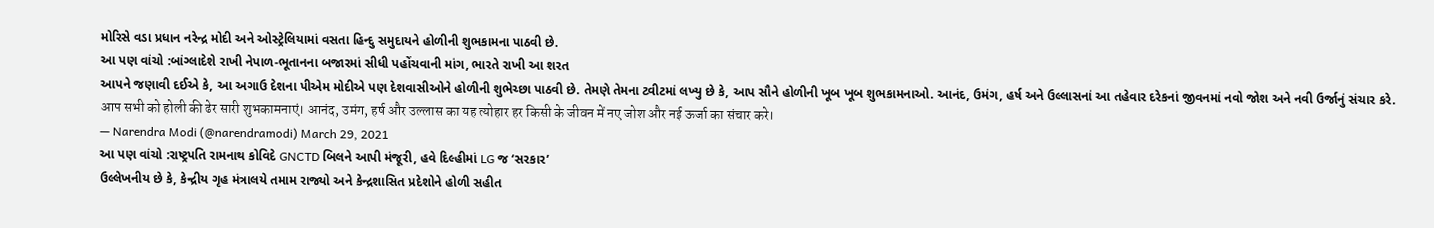મોરિસે વડા પ્રધાન નરેન્દ્ર મોદી અને ઓસ્ટ્રેલિયામાં વસતા હિન્દુ સમુદાયને હોળીની શુભકામના પાઠવી છે.
આ પણ વાંચો :બાંગ્લાદેશે રાખી નેપાળ-ભૂતાનના બજારમાં સીધી પહોંચવાની માંગ, ભારતે રાખી આ શરત
આપને જણાવી દઈએ કે, આ અગાઉ દેશના પીએમ મોદીએ પણ દેશવાસીઓને હોળીની શુભેચ્છા પાઠવી છે. તેમણે તેમના ટ્વીટમાં લખ્યુ છે કે, આપ સૌને હોળીની ખૂબ ખૂબ શુભકામનાઓ. આનંદ, ઉમંગ, હર્ષ અને ઉલ્લાસનાં આ તહેવાર દરેકનાં જીવનમાં નવો જોશ અને નવી ઉર્જાનું સંચાર કરે.
आप सभी को होली की ढेर सारी शुभकामनाएं। आनंद, उमंग, हर्ष और उल्लास का यह त्योहार हर किसी के जीवन में नए जोश और नई ऊर्जा का संचार करे।
— Narendra Modi (@narendramodi) March 29, 2021
આ પણ વાંચો :રાષ્ટ્રપતિ રામનાથ કોવિદે GNCTD બિલને આપી મંજૂરી, હવે દિલ્હીમાં LG જ ‘સરકાર’
ઉલ્લેખનીય છે કે, કેન્દ્રીય ગૃહ મંત્રાલયે તમામ રાજ્યો અને કેન્દ્રશાસિત પ્રદેશોને હોળી સહીત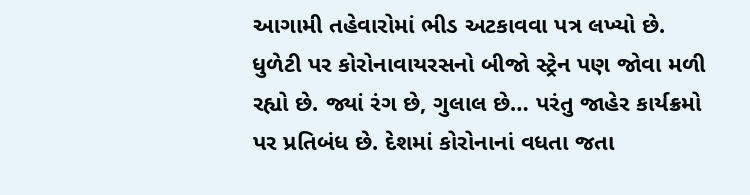આગામી તહેવારોમાં ભીડ અટકાવવા પત્ર લખ્યો છે. ધુળેટી પર કોરોનાવાયરસનો બીજો સ્ટ્રેન પણ જોવા મળી રહ્યો છે. જ્યાં રંગ છે, ગુલાલ છે… પરંતુ જાહેર કાર્યક્રમો પર પ્રતિબંધ છે. દેશમાં કોરોનાનાં વધતા જતા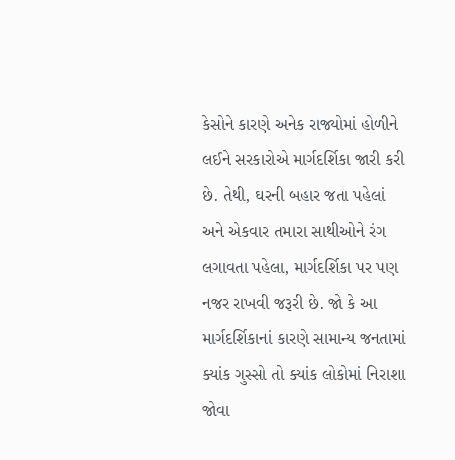કેસોને કારણે અનેક રાજ્યોમાં હોળીને લઈને સરકારોએ માર્ગદર્શિકા જારી કરી છે. તેથી, ઘરની બહાર જતા પહેલાં અને એકવાર તમારા સાથીઓને રંગ લગાવતા પહેલા, માર્ગદર્શિકા પર પણ નજર રાખવી જરૂરી છે. જો કે આ માર્ગદર્શિકાનાં કારણે સામાન્ય જનતામાં ક્યાંક ગુસ્સો તો ક્યાંક લોકોમાં નિરાશા જોવા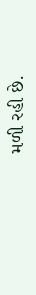મળી રહી છે.